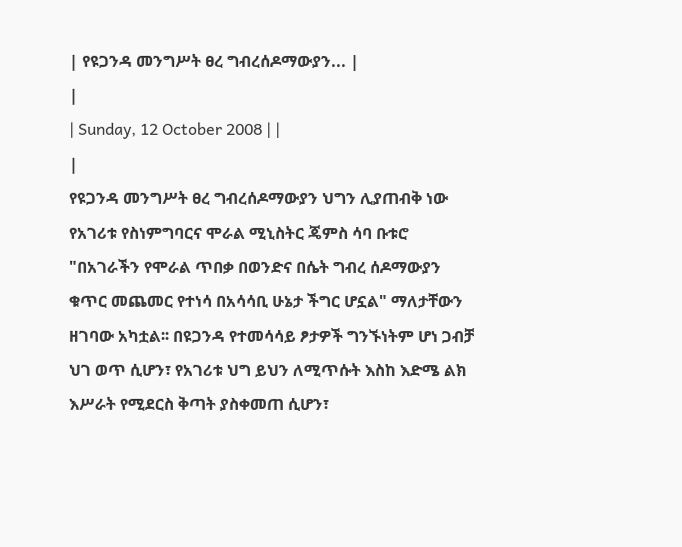| የዩጋንዳ መንግሥት ፀረ ግብረሰዶማውያን... |
|
| Sunday, 12 October 2008 | |
|
የዩጋንዳ መንግሥት ፀረ ግብረሰዶማውያን ህግን ሊያጠብቅ ነው
የአገሪቱ የስነምግባርና ሞራል ሚኒስትር ጄምስ ሳባ ቡቱሮ "በአገራችን የሞራል ጥበቃ በወንድና በሴት ግብረ ሰዶማውያን ቁጥር መጨመር የተነሳ በአሳሳቢ ሁኔታ ችግር ሆኗል" ማለታቸውን ዘገባው አካቷል፡፡ በዩጋንዳ የተመሳሳይ ፆታዎች ግንኙነትም ሆነ ጋብቻ ህገ ወጥ ሲሆን፣ የአገሪቱ ህግ ይህን ለሚጥሱት እስከ እድሜ ልክ እሥራት የሚደርስ ቅጣት ያስቀመጠ ሲሆን፣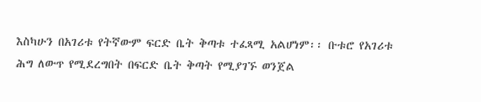እስካሁን በአገሪቱ የትኛውም ፍርድ ቤት ቅጣቱ ተፈጻሚ አልሆነም፡፡ ቡቱሮ የአገሪቱ ሕግ ለውጥ የሚደረግበት በፍርድ ቤት ቅጣት የሚያገኙ ወንጀል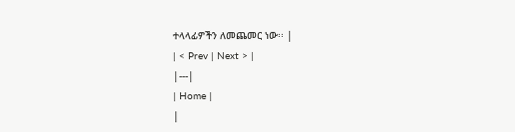ተላላፊዎችን ለመጨመር ነው፡፡ |
| < Prev | Next > |
|---|
| Home |
|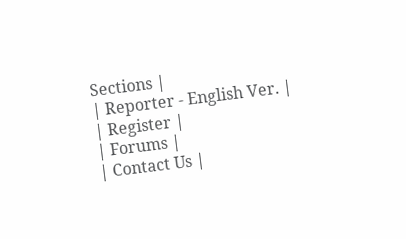Sections |
| Reporter - English Ver. |
| Register |
| Forums |
| Contact Us |